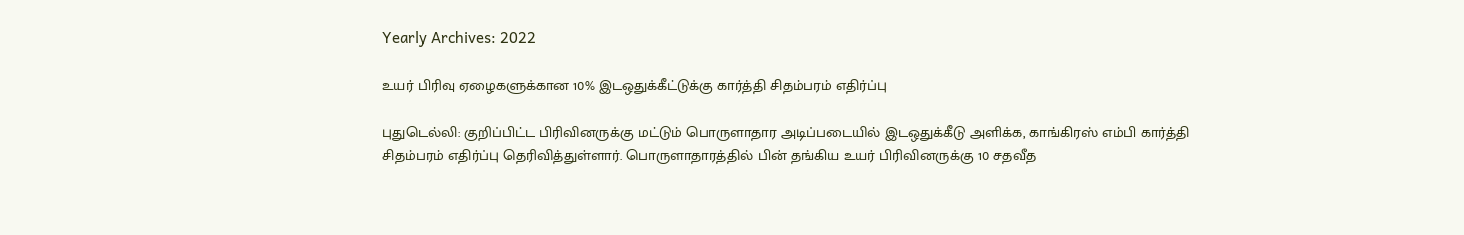Yearly Archives: 2022

உயர் பிரிவு ஏழைகளுக்கான 10% இடஒதுக்கீட்டுக்கு கார்த்தி சிதம்பரம் எதிர்ப்பு

புதுடெல்லி: குறிப்பிட்ட பிரிவினருக்கு மட்டும் பொருளாதார அடிப்படையில் இடஒதுக்கீடு அளிக்க, காங்கிரஸ் எம்பி கார்த்தி சிதம்பரம் எதிர்ப்பு தெரிவித்துள்ளார். பொருளாதாரத்தில் பின் தங்கிய உயர் பிரிவினருக்கு 10 சதவீத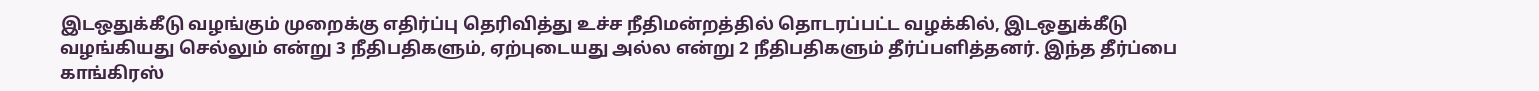இடஒதுக்கீடு வழங்கும் முறைக்கு எதிர்ப்பு தெரிவித்து உச்ச நீதிமன்றத்தில் தொடரப்பட்ட வழக்கில், இடஒதுக்கீடு வழங்கியது செல்லும் என்று 3 நீதிபதிகளும், ஏற்புடையது அல்ல என்று 2 நீதிபதிகளும் தீர்ப்பளித்தனர். இந்த தீர்ப்பை காங்கிரஸ்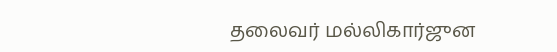தலைவர் மல்லிகார்ஜுன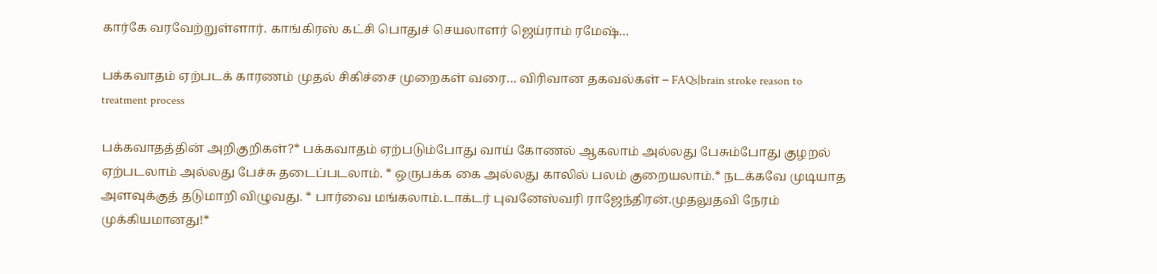கார்கே வரவேற்றுள்ளார். காங்கிரஸ் கட்சி பொதுச் செயலாளர் ஜெய்ராம் ரமேஷ்…

பக்கவாதம் ஏற்படக் காரணம் முதல் சிகிச்சை முறைகள் வரை… விரிவான தகவல்கள் – FAQs|brain stroke reason to treatment process

பக்கவாதத்தின் அறிகுறிகள்?* பக்கவாதம் ஏற்படும்போது வாய் கோணல் ஆகலாம் அல்லது பேசும்போது குழறல் ஏற்படலாம் அல்லது பேச்சு தடைப்படலாம். * ஒருபக்க கை அல்லது காலில் பலம் குறையலாம்.* நடக்கவே முடியாத அளவுக்குத் தடுமாறி விழுவது. * பார்வை மங்கலாம்.டாக்டர் புவனேஸ்வரி ராஜேந்திரன்.முதலுதவி நேரம் முக்கியமானது!*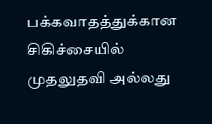பக்கவாதத்துக்கான சிகிச்சையில் முதலுதவி அல்லது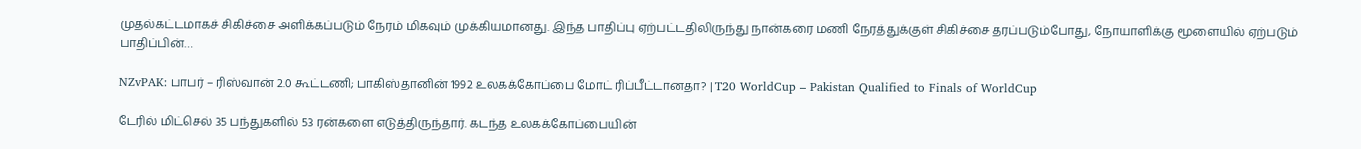முதல்கட்டமாகச் சிகிச்சை அளிக்கப்படும் நேரம் மிகவும் முக்கியமானது. இந்த பாதிப்பு ஏற்பட்டதிலிருந்து நான்கரை மணி நேரத்துக்குள் சிகிச்சை தரப்படும்போது, நோயாளிக்கு மூளையில் ஏற்படும் பாதிப்பின்…

NZvPAK: பாபர் – ரிஸ்வான் 2.0 கூட்டணி; பாகிஸ்தானின் 1992 உலகக்கோப்பை மோட் ரிப்பீட்டானதா? | T20 WorldCup – Pakistan Qualified to Finals of WorldCup

டேரில் மிட்செல் 35 பந்துகளில் 53 ரன்களை எடுத்திருந்தார். கடந்த உலகக்கோப்பையின்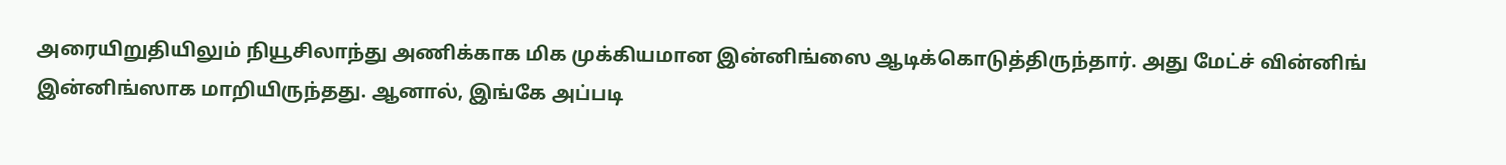அரையிறுதியிலும் நியூசிலாந்து அணிக்காக மிக முக்கியமான இன்னிங்ஸை ஆடிக்கொடுத்திருந்தார். அது மேட்ச் வின்னிங் இன்னிங்ஸாக மாறியிருந்தது. ஆனால், இங்கே அப்படி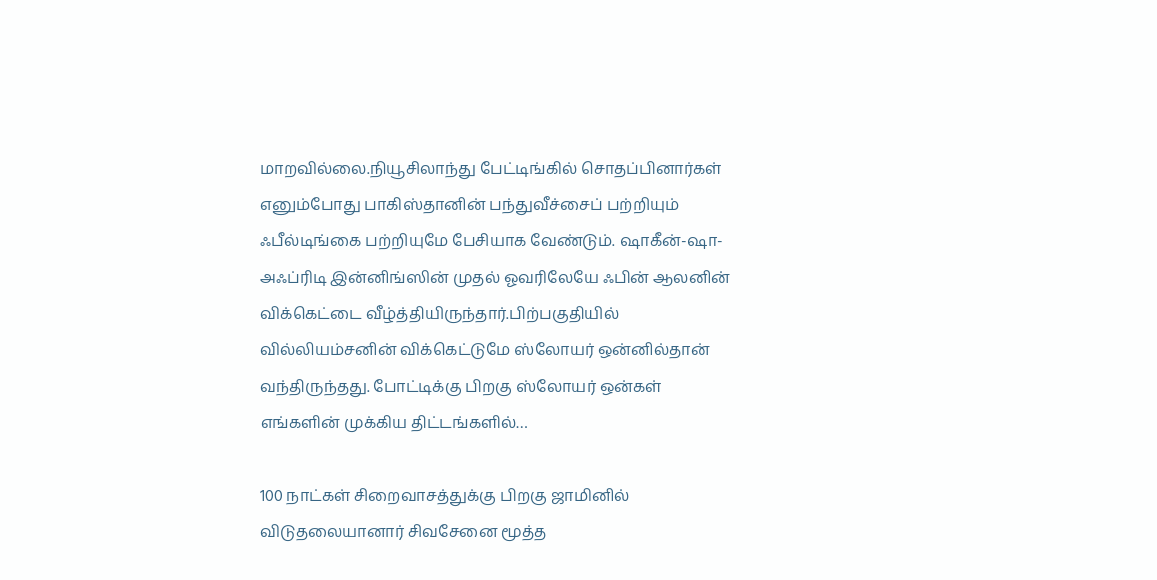மாறவில்லை.நியூசிலாந்து பேட்டிங்கில் சொதப்பினார்கள் எனும்போது பாகிஸ்தானின் பந்துவீச்சைப் பற்றியும் ஃபீல்டிங்கை பற்றியுமே பேசியாக வேண்டும். ஷாகீன்-ஷா-அஃப்ரிடி இன்னிங்ஸின் முதல் ஓவரிலேயே ஃபின் ஆலனின் விக்கெட்டை வீழ்த்தியிருந்தார்.பிற்பகுதியில் வில்லியம்சனின் விக்கெட்டுமே ஸ்லோயர் ஒன்னில்தான் வந்திருந்தது. போட்டிக்கு பிறகு ஸ்லோயர் ஒன்கள் எங்களின் முக்கிய திட்டங்களில்…

100 நாட்கள் சிறைவாசத்துக்கு பிறகு ஜாமினில் விடுதலையானார் சிவசேனை மூத்த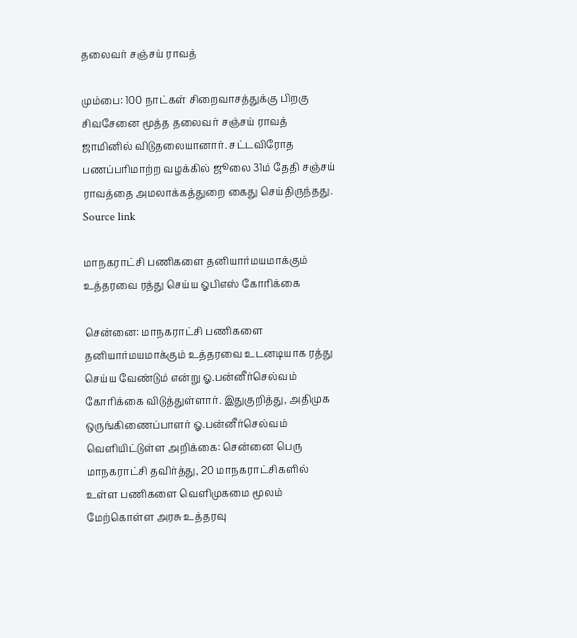தலைவர் சஞ்சய் ராவத்

மும்பை: 100 நாட்கள் சிறைவாசத்துக்கு பிறகு சிவசேனை மூத்த தலைவர் சஞ்சய் ராவத் ஜாமினில் விடுதலையானார். சட்டவிரோத பணப்பரிமாற்ற வழக்கில் ஜூலை 31ம் தேதி சஞ்சய் ராவத்தை அமலாக்கத்துறை கைது செய்திருந்தது. Source link

மாநகராட்சி பணிகளை தனியார்மயமாக்கும் உத்தரவை ரத்து செய்ய ஓபிஎஸ் கோரிக்கை

சென்னை: மாநகராட்சி பணிகளை தனியார்மயமாக்கும் உத்தரவை உடனடியாக ரத்து செய்ய வேண்டும் என்று ஓ.பன்னீர்செல்வம் கோரிக்கை விடுத்துள்ளார். இதுகுறித்து, அதிமுக ஒருங்கிணைப்பாளர் ஓ.பன்னீர்செல்வம் வெளியிட்டுள்ள அறிக்கை: சென்னை பெரு மாநகராட்சி தவிர்த்து, 20 மாநகராட்சிகளில் உள்ள பணிகளை வெளிமுகமை மூலம் மேற்கொள்ள அரசு உத்தரவு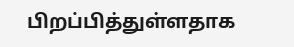பிறப்பித்துள்ளதாக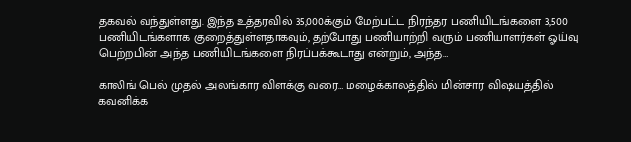தகவல் வந்துள்ளது. இந்த உத்தரவில் 35,000க்கும் மேற்பட்ட நிரந்தர பணியிடங்களை 3,500 பணியிடங்களாக குறைத்துள்ளதாகவும், தற்போது பணியாற்றி வரும் பணியாளர்கள் ஓய்வு பெற்றபின் அந்த பணியிடங்களை நிரப்பக்கூடாது என்றும், அந்த…

காலிங் பெல் முதல் அலங்கார விளக்கு வரை… மழைக்காலத்தில் மின்சார விஷயத்தில் கவனிக்க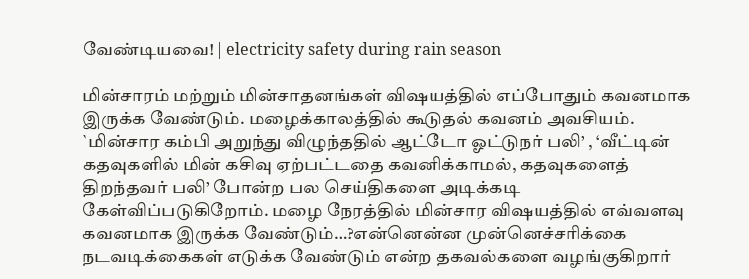வேண்டியவை! | electricity safety during rain season

மின்சாரம் மற்றும் மின்சாதனங்கள் விஷயத்தில் எப்போதும் கவனமாக இருக்க வேண்டும். மழைக்காலத்தில் கூடுதல் கவனம் அவசியம். `மின்சார கம்பி அறுந்து விழுந்ததில் ஆட்டோ ஓட்டுநர் பலி’ , ‘வீட்டின் கதவுகளில் மின் கசிவு ஏற்பட்டதை கவனிக்காமல், கதவுகளைத் திறந்தவர் பலி’ போன்ற பல செய்திகளை அடிக்கடி கேள்விப்படுகிறோம். மழை நேரத்தில் மின்சார விஷயத்தில் எவ்வளவு கவனமாக இருக்க வேண்டும்…?என்னென்ன முன்னெச்சரிக்கை நடவடிக்கைகள் எடுக்க வேண்டும் என்ற தகவல்களை வழங்குகிறார்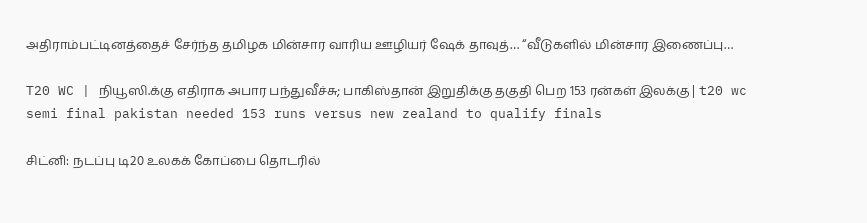அதிராம்பட்டினத்தைச் சேர்ந்த தமிழக மின்சார வாரிய ஊழியர் ஷேக் தாவுத்… “வீடுகளில் மின்சார இணைப்பு…

T20 WC | நியூஸி.க்கு எதிராக அபார பந்துவீச்சு; பாகிஸ்தான் இறுதிக்கு தகுதி பெற 153 ரன்கள் இலக்கு | t20 wc semi final pakistan needed 153 runs versus new zealand to qualify finals

சிட்னி: நடப்பு டி20 உலகக் கோப்பை தொடரில்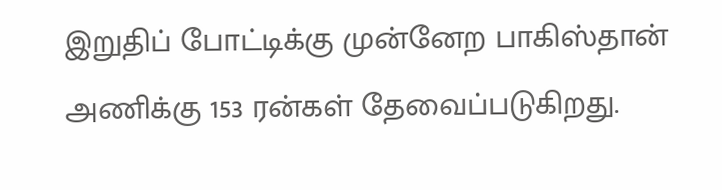இறுதிப் போட்டிக்கு முன்னேற பாகிஸ்தான் அணிக்கு 153 ரன்கள் தேவைப்படுகிறது.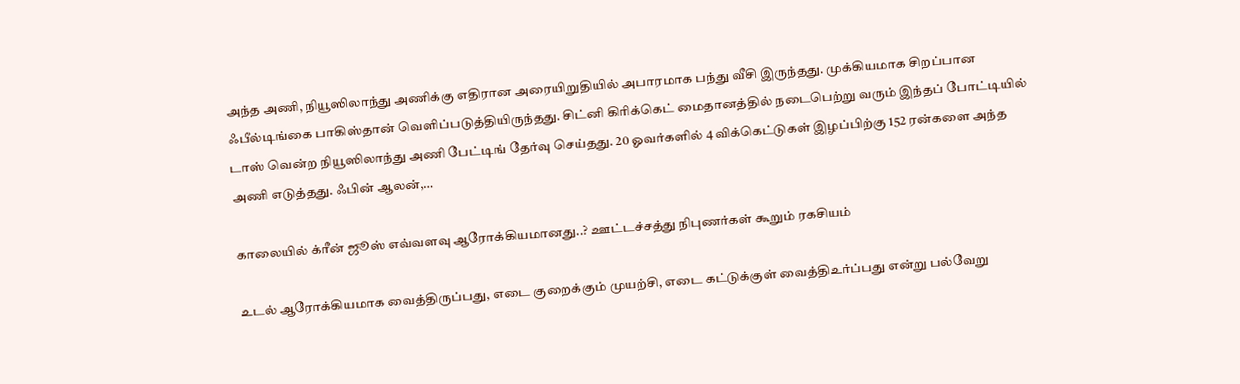அந்த அணி, நியூஸிலாந்து அணிக்கு எதிரான அரையிறுதியில் அபாரமாக பந்து வீசி இருந்தது. முக்கியமாக சிறப்பான ஃபீல்டிங்கை பாகிஸ்தான் வெளிப்படுத்தியிருந்தது. சிட்னி கிரிக்கெட் மைதானத்தில் நடைபெற்று வரும் இந்தப் போட்டியில் டாஸ் வென்ற நியூஸிலாந்து அணி பேட்டிங் தேர்வு செய்தது. 20 ஓவர்களில் 4 விக்கெட்டுகள் இழப்பிற்கு 152 ரன்களை அந்த அணி எடுத்தது. ஃபின் ஆலன்,…

காலையில் க்ரீன் ஜூஸ் எவ்வளவு ஆரோக்கியமானது..? ஊட்டச்சத்து நிபுணர்கள் கூறும் ரகசியம்

உடல் ஆரோக்கியமாக வைத்திருப்பது, எடை குறைக்கும் முயற்சி, எடை கட்டுக்குள் வைத்திஉர்ப்பது என்று பல்வேறு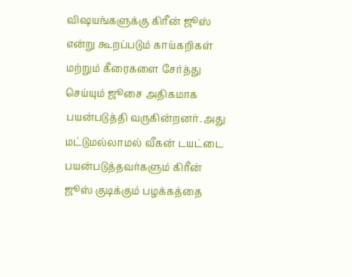விஷயங்களுக்கு கிரீன் ஜூஸ் என்று கூறப்படும் காய்கறிகள் மற்றும் கீரைகளை சேர்த்து செய்யும் ஜூசை அதிகமாக பயன்படுத்தி வருகின்றனர். அது மட்டுமல்லாமல் வீகன் டயட்டை பயன்படுத்தவர்களும் கிரீன் ஜூஸ் குடிக்கும் பழக்கத்தை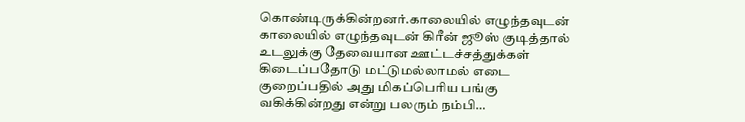கொண்டிருக்கின்றனர்.காலையில் எழுந்தவுடன் காலையில் எழுந்தவுடன் கிரீன் ஜூஸ் குடித்தால் உடலுக்கு தேவையான ஊட்டச்சத்துக்கள் கிடைப்பதோடு மட்டுமல்லாமல் எடை குறைப்பதில் அது மிகப்பெரிய பங்கு வகிக்கின்றது என்று பலரும் நம்பி…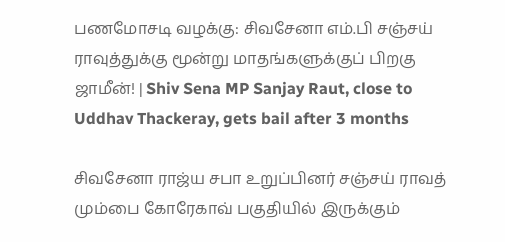பணமோசடி வழக்கு: சிவசேனா எம்.பி சஞ்சய் ராவுத்துக்கு மூன்று மாதங்களுக்குப் பிறகு ஜாமீன்! | Shiv Sena MP Sanjay Raut, close to Uddhav Thackeray, gets bail after 3 months

சிவசேனா ராஜ்ய சபா உறுப்பினர் சஞ்சய் ராவத் மும்பை கோரேகாவ் பகுதியில் இருக்கும்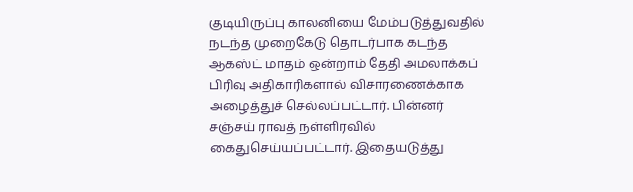குடியிருப்பு காலனியை மேம்படுத்துவதில் நடந்த முறைகேடு தொடர்பாக கடந்த ஆகஸ்ட் மாதம் ஒன்றாம் தேதி அமலாக்கப் பிரிவு அதிகாரிகளால் விசாரணைக்காக அழைத்துச் செல்லப்பட்டார். பின்னர் சஞ்சய் ராவத் நள்ளிரவில் கைதுசெய்யப்பட்டார். இதையடுத்து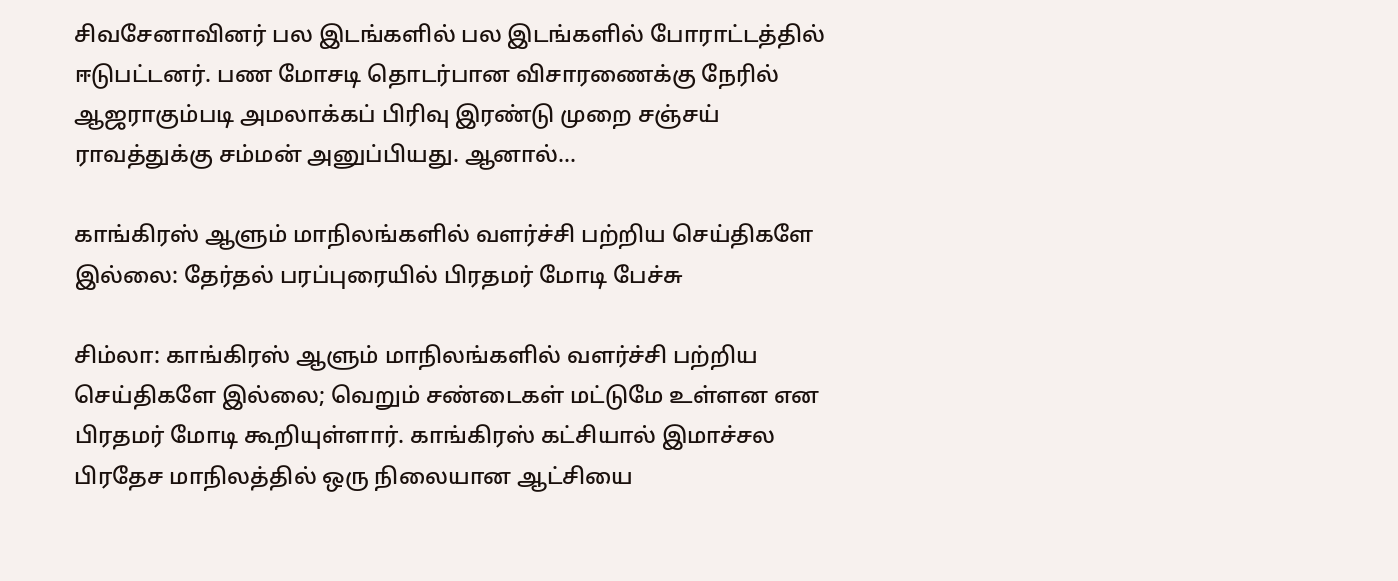சிவசேனாவினர் பல இடங்களில் பல இடங்களில் போராட்டத்தில் ஈடுபட்டனர். பண மோசடி தொடர்பான விசாரணைக்கு நேரில் ஆஜராகும்படி அமலாக்கப் பிரிவு இரண்டு முறை சஞ்சய் ராவத்துக்கு சம்மன் அனுப்பியது. ஆனால்…

காங்கிரஸ் ஆளும் மாநிலங்களில் வளர்ச்சி பற்றிய செய்திகளே இல்லை: தேர்தல் பரப்புரையில் பிரதமர் மோடி பேச்சு

சிம்லா: காங்கிரஸ் ஆளும் மாநிலங்களில் வளர்ச்சி பற்றிய செய்திகளே இல்லை; வெறும் சண்டைகள் மட்டுமே உள்ளன என பிரதமர் மோடி கூறியுள்ளார். காங்கிரஸ் கட்சியால் இமாச்சல பிரதேச மாநிலத்தில் ஒரு நிலையான ஆட்சியை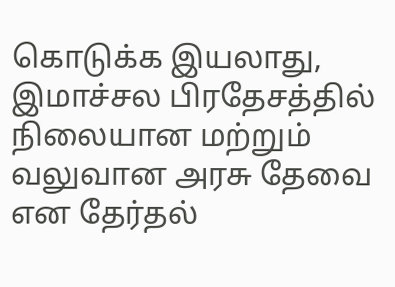கொடுக்க இயலாது, இமாச்சல பிரதேசத்தில் நிலையான மற்றும் வலுவான அரசு தேவை என தேர்தல்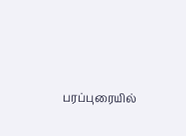பரப்புரையில்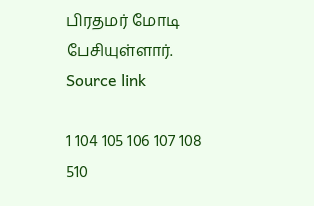பிரதமர் மோடி பேசியுள்ளார். Source link

1 104 105 106 107 108 510